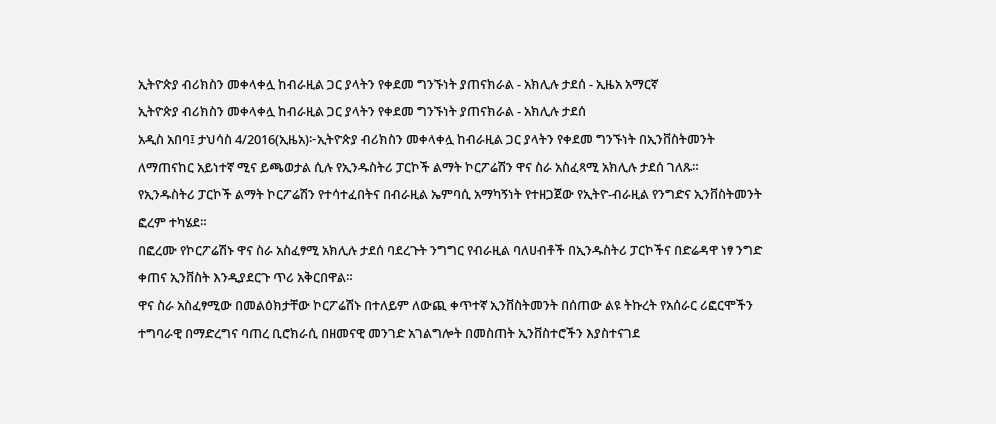ኢትዮጵያ ብሪክስን መቀላቀሏ ከብራዚል ጋር ያላትን የቀደመ ግንኙነት ያጠናክራል - አክሊሉ ታደሰ - ኢዜአ አማርኛ
ኢትዮጵያ ብሪክስን መቀላቀሏ ከብራዚል ጋር ያላትን የቀደመ ግንኙነት ያጠናክራል - አክሊሉ ታደሰ
አዲስ አበባ፤ ታህሳስ 4/2016(ኢዜአ)፦ኢትዮጵያ ብሪክስን መቀላቀሏ ከብራዚል ጋር ያላትን የቀደመ ግንኙነት በኢንቨስትመንት ለማጠናከር አይነተኛ ሚና ይጫወታል ሲሉ የኢንዱስትሪ ፓርኮች ልማት ኮርፖሬሽን ዋና ስራ አስፈጻሚ አክሊሉ ታደሰ ገለጹ።
የኢንዱስትሪ ፓርኮች ልማት ኮርፖሬሽን የተሳተፈበትና በብራዚል ኤምባሲ አማካኝነት የተዘጋጀው የኢትዮ-ብራዚል የንግድና ኢንቨስትመንት ፎረም ተካሄደ።
በፎረሙ የኮርፖሬሽኑ ዋና ስራ አስፈፃሚ አክሊሉ ታደሰ ባደረጉት ንግግር የብራዚል ባለሀብቶች በኢንዱስትሪ ፓርኮችና በድሬዳዋ ነፃ ንግድ ቀጠና ኢንቨስት እንዲያደርጉ ጥሪ አቅርበዋል።
ዋና ስራ አስፈፃሚው በመልዕክታቸው ኮርፖሬሽኑ በተለይም ለውጪ ቀጥተኛ ኢንቨስትመንት በሰጠው ልዩ ትኩረት የአሰራር ሪፎርሞችን ተግባራዊ በማድረግና ባጠረ ቢሮክራሲ በዘመናዊ መንገድ አገልግሎት በመስጠት ኢንቨስተሮችን እያስተናገደ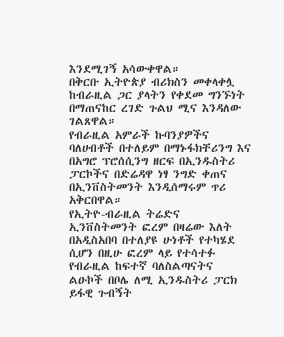እንደሚገኝ አሳውቀዋል።
በቅርቡ ኢትዮጵያ ብሪክስን መቀላቀሏ ከብራዚል ጋር ያላትን የቀደመ ግንኙነት በማጠናከር ረገድ ጉልህ ሚና እንዳለው ገልጸዋል።
የብራዚል አምራች ኩባንያዎችና ባለሀብቶች በተለይም በማኑፋክቸሪንግ እና በአግሮ ፕሮሰሲንግ ዘርፍ በኢንዱስትሪ ፓርኮችና በድሬዳዋ ነፃ ንግድ ቀጠና በኢንቨስትመንት እንዲሰማሩም ጥሪ አቅርበዋል።
የኢትዮ-ብራዚል ትሬድና ኢንቨስትመንት ፎረም በዛሬው እለት በአዲስአበባ በተለያዩ ሁነቶች የተካሄደ ሲሆን በዚሁ ፎረም ላይ የተሳተፉ የብራዚል ከፍተኛ ባለስልጣናትና ልዑኮች በቦሌ ለሚ ኢንዱስትሪ ፓርክ ይፋዊ ጉብኝት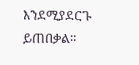እንደሚያደርጉ ይጠበቃል።